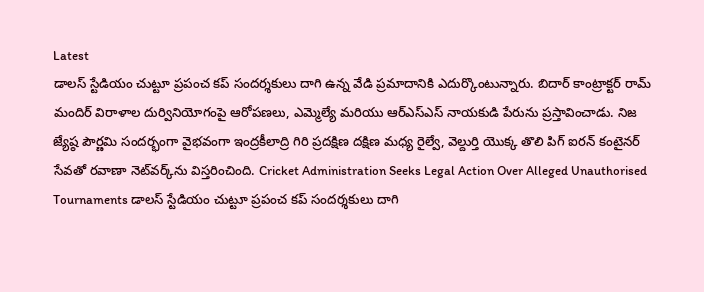Latest
డాలస్ స్టేడియం చుట్టూ ప్రపంచ కప్ సందర్శకులు దాగి ఉన్న వేడి ప్రమాదానికి ఎదుర్కొంటున్నారు. బిదార్ కాంట్రాక్టర్ రామ్ మందిర్ విరాళాల దుర్వినియోగంపై ఆరోపణలు, ఎమ్మెల్యే మరియు ఆర్‌ఎస్‌ఎస్ నాయకుడి పేరును ప్రస్తావించాడు. నిజ జ్యేష్ఠ పౌర్ణమి సందర్భంగా వైభవంగా ఇంద్రకీలాద్రి గిరి ప్రదక్షిణ దక్షిణ మధ్య రైల్వే, వెల్దుర్తి యొక్క తొలి పిగ్ ఐరన్ కంటైనర్ సేవతో రవాణా నెట్‌వర్క్‌ను విస్తరించింది. Cricket Administration Seeks Legal Action Over Alleged Unauthorised Tournaments డాలస్ స్టేడియం చుట్టూ ప్రపంచ కప్ సందర్శకులు దాగి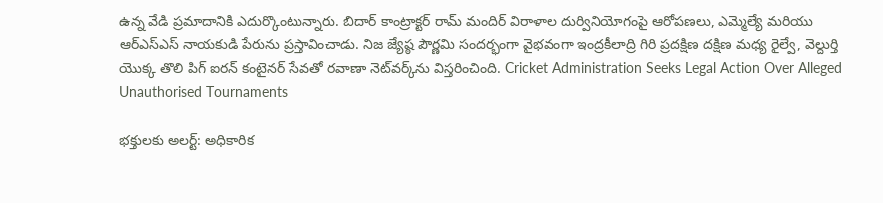ఉన్న వేడి ప్రమాదానికి ఎదుర్కొంటున్నారు. బిదార్ కాంట్రాక్టర్ రామ్ మందిర్ విరాళాల దుర్వినియోగంపై ఆరోపణలు, ఎమ్మెల్యే మరియు ఆర్‌ఎస్‌ఎస్ నాయకుడి పేరును ప్రస్తావించాడు. నిజ జ్యేష్ఠ పౌర్ణమి సందర్భంగా వైభవంగా ఇంద్రకీలాద్రి గిరి ప్రదక్షిణ దక్షిణ మధ్య రైల్వే, వెల్దుర్తి యొక్క తొలి పిగ్ ఐరన్ కంటైనర్ సేవతో రవాణా నెట్‌వర్క్‌ను విస్తరించింది. Cricket Administration Seeks Legal Action Over Alleged Unauthorised Tournaments

భక్తులకు అలర్ట్: అధికారిక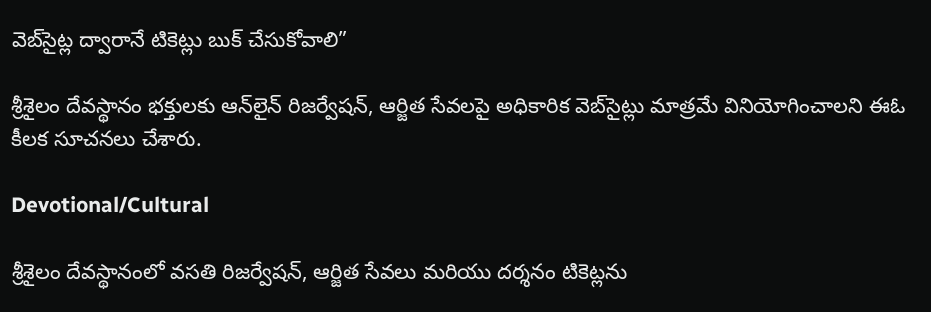వెబ్‌సైట్ల ద్వారానే టికెట్లు బుక్ చేసుకోవాలి”

శ్రీశైలం దేవస్థానం భక్తులకు ఆన్‌లైన్ రిజర్వేషన్, ఆర్జిత సేవలపై అధికారిక వెబ్‌సైట్లు మాత్రమే వినియోగించాలని ఈఓ కీలక సూచనలు చేశారు.

Devotional/Cultural

శ్రీశైలం దేవస్థానంలో వసతి రిజర్వేషన్, ఆర్జిత సేవలు మరియు దర్శనం టికెట్లను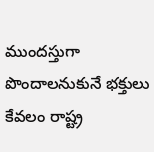ముందస్తుగా పొందాలనుకునే భక్తులు కేవలం రాష్ట్ర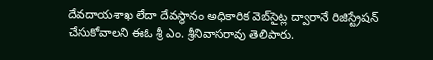దేవదాయశాఖ లేదా దేవస్థానం అధికారిక వెబ్‌సైట్ల ద్వారానే రిజిస్ట్రేషన్ చేసుకోవాలని ఈఓ శ్రీ ఎం. శ్రీనివాసరావు తెలిపారు.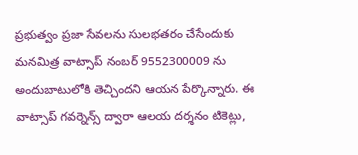ప్రభుత్వం ప్రజా సేవలను సులభతరం చేసేందుకు మనమిత్ర వాట్సాప్ నంబర్ 9552300009 ను అందుబాటులోకి తెచ్చిందని ఆయన పేర్కొన్నారు. ఈ వాట్సాప్ గవర్నెన్స్ ద్వారా ఆలయ దర్శనం టికెట్లు,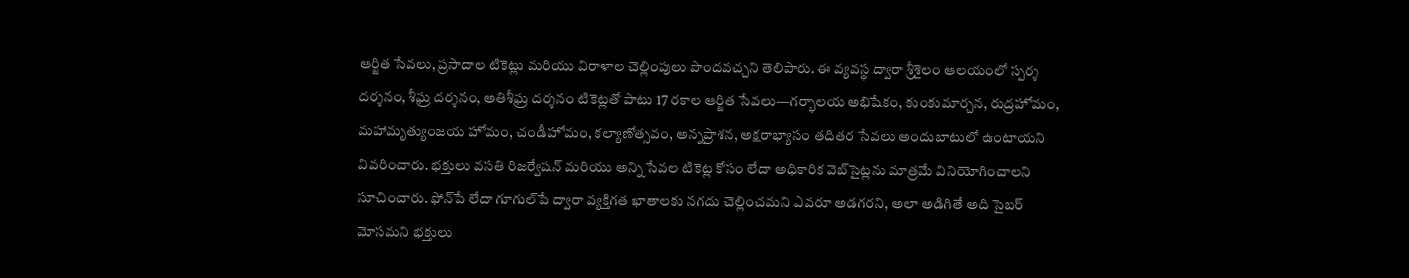ఆర్జిత సేవలు, ప్రసాదాల టికెట్లు మరియు విరాళాల చెల్లింపులు పొందవచ్చని తెలిపారు. ఈ వ్యవస్థ ద్వారా శ్రీశైలం ఆలయంలో స్పర్శ దర్శనం, శీఘ్ర దర్శనం, అతిశీఘ్ర దర్శనం టికెట్లతో పాటు 17 రకాల ఆర్జిత సేవలు—గర్భాలయ అభిషేకం, కుంకుమార్చన, రుద్రహోమం, మహామృత్యుంజయ హోమం, చండీహోమం, కల్యాణోత్సవం, అన్నప్రాశన, అక్షరాభ్యాసం తదితర సేవలు అందుబాటులో ఉంటాయని వివరించారు. భక్తులు వసతి రిజర్వేషన్ మరియు అన్ని సేవల టికెట్ల కోసం లేదా అధికారిక వెబ్‌సైట్లను మాత్రమే వినియోగించాలని సూచించారు. ఫోన్‌పే లేదా గూగుల్‌పే ద్వారా వ్యక్తిగత ఖాతాలకు నగదు చెల్లించమని ఎవరూ అడగరని, అలా అడిగితే అది సైబర్ మోసమని భక్తులు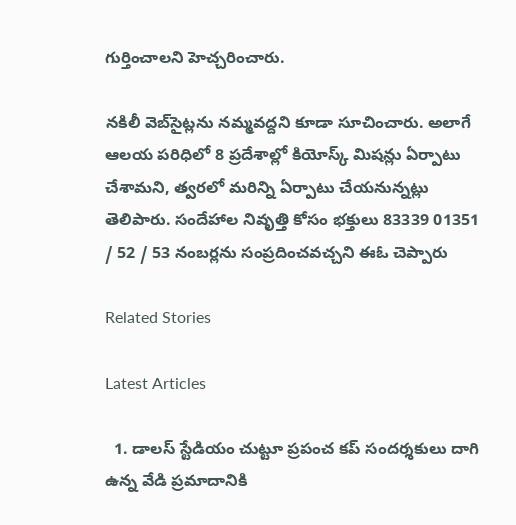గుర్తించాలని హెచ్చరించారు.

నకిలీ వెబ్‌సైట్లను నమ్మవద్దని కూడా సూచించారు. అలాగే ఆలయ పరిధిలో 8 ప్రదేశాల్లో కియోస్క్ మిషన్లు ఏర్పాటు చేశామని, త్వరలో మరిన్ని ఏర్పాటు చేయనున్నట్లు తెలిపారు. సందేహాల నివృత్తి కోసం భక్తులు 83339 01351 / 52 / 53 నంబర్లను సంప్రదించవచ్చని ఈఓ చెప్పారు

Related Stories

Latest Articles

  1. డాలస్ స్టేడియం చుట్టూ ప్రపంచ కప్ సందర్శకులు దాగి ఉన్న వేడి ప్రమాదానికి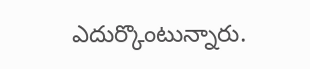ఎదుర్కొంటున్నారు.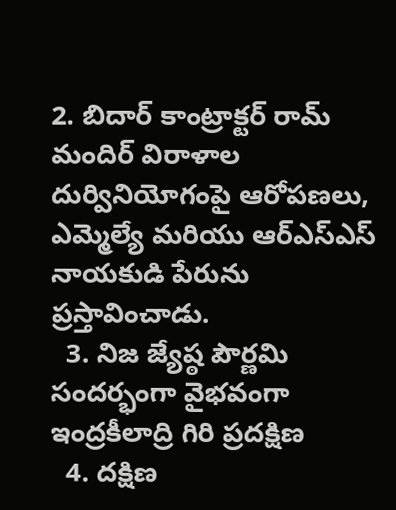2. బిదార్ కాంట్రాక్టర్ రామ్ మందిర్ విరాళాల దుర్వినియోగంపై ఆరోపణలు, ఎమ్మెల్యే మరియు ఆర్‌ఎస్‌ఎస్ నాయకుడి పేరును ప్రస్తావించాడు.
  3. నిజ జ్యేష్ఠ పౌర్ణమి సందర్భంగా వైభవంగా ఇంద్రకీలాద్రి గిరి ప్రదక్షిణ
  4. దక్షిణ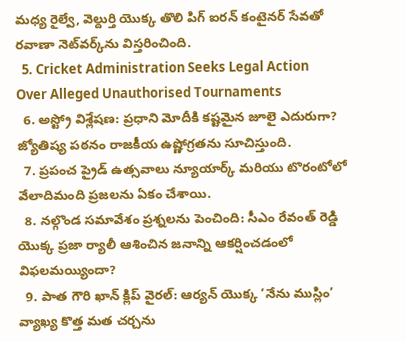మధ్య రైల్వే, వెల్దుర్తి యొక్క తొలి పిగ్ ఐరన్ కంటైనర్ సేవతో రవాణా నెట్‌వర్క్‌ను విస్తరించింది.
  5. Cricket Administration Seeks Legal Action Over Alleged Unauthorised Tournaments
  6. అస్ట్రో విశ్లేషణ: ప్రధాని మోదీకి కష్టమైన జూలై ఎదురుగా? జ్యోతిష్య పఠనం రాజకీయ ఉష్ణోగ్రతను సూచిస్తుంది.
  7. ప్రపంచ ప్రైడ్ ఉత్సవాలు న్యూయార్క్ మరియు టొరంటోలో వేలాదిమంది ప్రజలను ఏకం చేశాయి.
  8. నల్గొండ సమావేశం ప్రశ్నలను పెంచింది: సీఎం రేవంత్ రెడ్డి యొక్క ప్రజా ర్యాలీ ఆశించిన జనాన్ని ఆకర్షించడంలో విఫలమయ్యిందా?
  9. పాత గౌరి ఖాన్ క్లిప్ వైరల్: ఆర్యన్ యొక్క ‘నేను ముస్లిం’ వ్యాఖ్య కొత్త మత చర్చను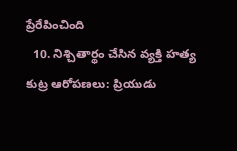ప్రేరేపించింది
  10. నిశ్చితార్థం చేసిన వ్యక్తి హత్య కుట్ర ఆరోపణలు: ప్రియుడు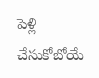పెళ్లి చేసుకోబోయే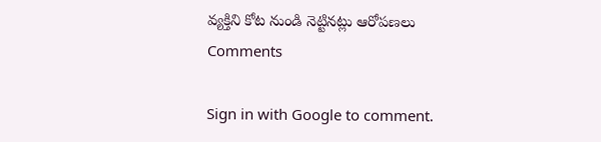వ్యక్తిని కోట నుండి నెట్టినట్లు ఆరోపణలు
Comments

Sign in with Google to comment.